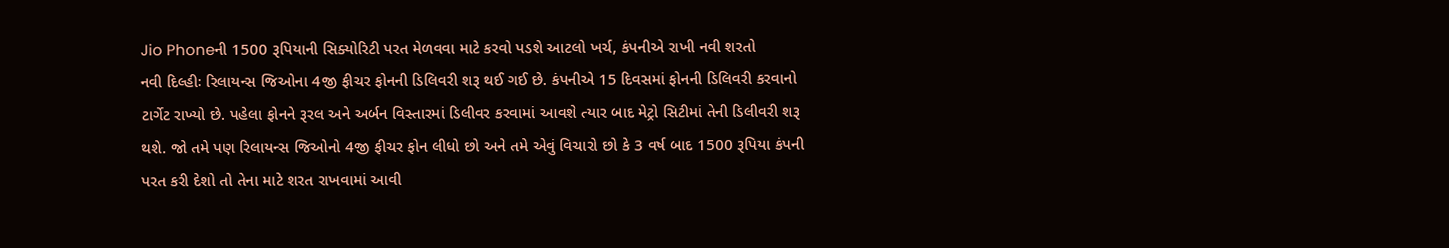Jio Phoneની 1500 રૂપિયાની સિક્યોરિટી પરત મેળવવા માટે કરવો પડશે આટલો ખર્ચ, કંપનીએ રાખી નવી શરતો
નવી દિલ્હીઃ રિલાયન્સ જિઓના 4જી ફીચર ફોનની ડિલિવરી શરૂ થઈ ગઈ છે. કંપનીએ 15 દિવસમાં ફોનની ડિલિવરી કરવાનો ટાર્ગેટ રાખ્યો છે. પહેલા ફોનને રૂરલ અને અર્બન વિસ્તારમાં ડિલીવર કરવામાં આવશે ત્યાર બાદ મેટ્રો સિટીમાં તેની ડિલીવરી શરૂ થશે. જો તમે પણ રિલાયન્સ જિઓનો 4જી ફીચર ફોન લીધો છો અને તમે એવું વિચારો છો કે 3 વર્ષ બાદ 1500 રૂપિયા કંપની પરત કરી દેશો તો તેના માટે શરત રાખવામાં આવી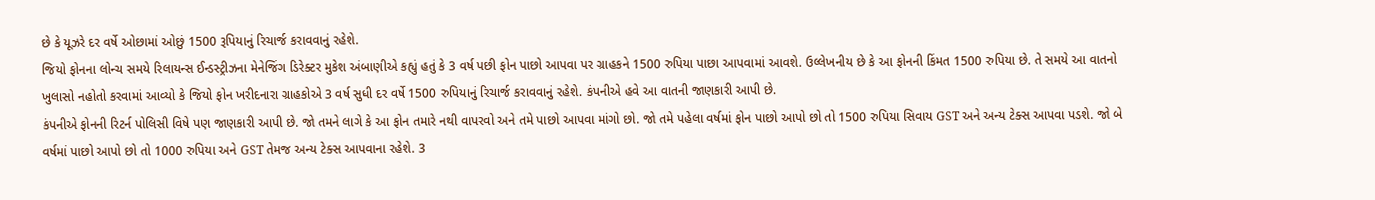છે કે યૂઝરે દર વર્ષે ઓછામાં ઓછું 1500 રૂપિયાનું રિચાર્જ કરાવવાનું રહેશે.
જિયો ફોનના લોન્ચ સમયે રિલાયન્સ ઈન્ડસ્ટ્રીઝના મેનેજિંગ ડિરેક્ટર મુકેશ અંબાણીએ કહ્યું હતું કે 3 વર્ષ પછી ફોન પાછો આપવા પર ગ્રાહકને 1500 રુપિયા પાછા આપવામાં આવશે. ઉલ્લેખનીય છે કે આ ફોનની કિંમત 1500 રુપિયા છે. તે સમયે આ વાતનો ખુલાસો નહોતો કરવામાં આવ્યો કે જિયો ફોન ખરીદનારા ગ્રાહકોએ 3 વર્ષ સુધી દર વર્ષે 1500 રુપિયાનું રિચાર્જ કરાવવાનું રહેશે. કંપનીએ હવે આ વાતની જાણકારી આપી છે.
કંપનીએ ફોનની રિટર્ન પોલિસી વિષે પણ જાણકારી આપી છે. જો તમને લાગે કે આ ફોન તમારે નથી વાપરવો અને તમે પાછો આપવા માંગો છો. જો તમે પહેલા વર્ષમાં ફોન પાછો આપો છો તો 1500 રુપિયા સિવાય GST અને અન્ય ટેક્સ આપવા પડશે. જો બે વર્ષમાં પાછો આપો છો તો 1000 રુપિયા અને GST તેમજ અન્ય ટેક્સ આપવાના રહેશે. 3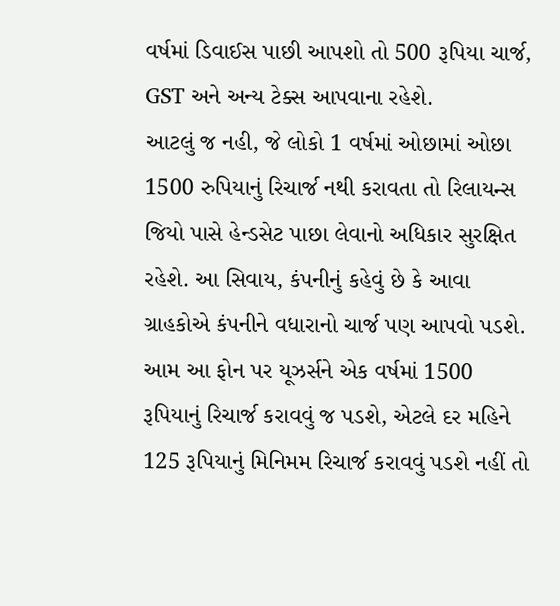વર્ષમાં ડિવાઈસ પાછી આપશો તો 500 રૂપિયા ચાર્જ, GST અને અન્ય ટેક્સ આપવાના રહેશે.
આટલું જ નહી, જે લોકો 1 વર્ષમાં ઓછામાં ઓછા 1500 રુપિયાનું રિચાર્જ નથી કરાવતા તો રિલાયન્સ જિયો પાસે હેન્ડસેટ પાછા લેવાનો અધિકાર સુરક્ષિત રહેશે. આ સિવાય, કંપનીનું કહેવું છે કે આવા ગ્રાહકોએ કંપનીને વધારાનો ચાર્જ પણ આપવો પડશે.
આમ આ ફોન પર યૂઝર્સને એક વર્ષમાં 1500 રૂપિયાનું રિચાર્જ કરાવવું જ પડશે, એટલે દર મહિને 125 રૂપિયાનું મિનિમમ રિચાર્જ કરાવવું પડશે નહીં તો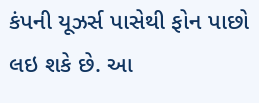કંપની યૂઝર્સ પાસેથી ફોન પાછો લઇ શકે છે. આ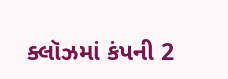ક્લૉઝમાં કંપની 2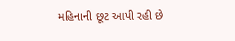મહિનાની છૂટ આપી રહી છે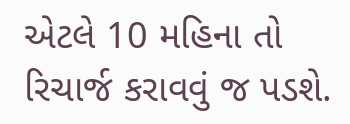એટલે 10 મહિના તો રિચાર્જ કરાવવું જ પડશે.